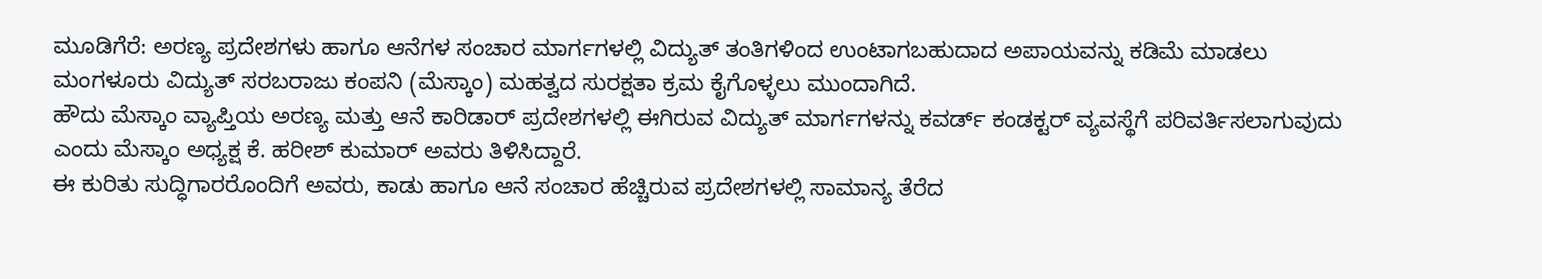ಮೂಡಿಗೆರೆ: ಅರಣ್ಯ ಪ್ರದೇಶಗಳು ಹಾಗೂ ಆನೆಗಳ ಸಂಚಾರ ಮಾರ್ಗಗಳಲ್ಲಿ ವಿದ್ಯುತ್ ತಂತಿಗಳಿಂದ ಉಂಟಾಗಬಹುದಾದ ಅಪಾಯವನ್ನು ಕಡಿಮೆ ಮಾಡಲು ಮಂಗಳೂರು ವಿದ್ಯುತ್ ಸರಬರಾಜು ಕಂಪನಿ (ಮೆಸ್ಕಾಂ) ಮಹತ್ವದ ಸುರಕ್ಷತಾ ಕ್ರಮ ಕೈಗೊಳ್ಳಲು ಮುಂದಾಗಿದೆ.
ಹೌದು ಮೆಸ್ಕಾಂ ವ್ಯಾಪ್ತಿಯ ಅರಣ್ಯ ಮತ್ತು ಆನೆ ಕಾರಿಡಾರ್ ಪ್ರದೇಶಗಳಲ್ಲಿ ಈಗಿರುವ ವಿದ್ಯುತ್ ಮಾರ್ಗಗಳನ್ನು ಕವರ್ಡ್ ಕಂಡಕ್ಟರ್ ವ್ಯವಸ್ಥೆಗೆ ಪರಿವರ್ತಿಸಲಾಗುವುದು ಎಂದು ಮೆಸ್ಕಾಂ ಅಧ್ಯಕ್ಷ ಕೆ. ಹರೀಶ್ ಕುಮಾರ್ ಅವರು ತಿಳಿಸಿದ್ದಾರೆ.
ಈ ಕುರಿತು ಸುದ್ಧಿಗಾರರೊಂದಿಗೆ ಅವರು, ಕಾಡು ಹಾಗೂ ಆನೆ ಸಂಚಾರ ಹೆಚ್ಚಿರುವ ಪ್ರದೇಶಗಳಲ್ಲಿ ಸಾಮಾನ್ಯ ತೆರೆದ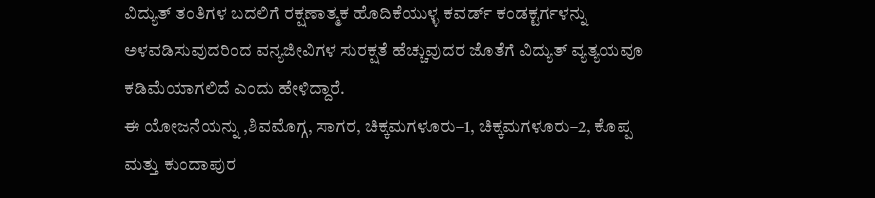ವಿದ್ಯುತ್ ತಂತಿಗಳ ಬದಲಿಗೆ ರಕ್ಷಣಾತ್ಮಕ ಹೊದಿಕೆಯುಳ್ಳ ಕವರ್ಡ್ ಕಂಡಕ್ಟರ್ಗಳನ್ನು ಅಳವಡಿಸುವುದರಿಂದ ವನ್ಯಜೀವಿಗಳ ಸುರಕ್ಷತೆ ಹೆಚ್ಚುವುದರ ಜೊತೆಗೆ ವಿದ್ಯುತ್ ವ್ಯತ್ಯಯವೂ ಕಡಿಮೆಯಾಗಲಿದೆ ಎಂದು ಹೇಳಿದ್ದಾರೆ.
ಈ ಯೋಜನೆಯನ್ನು ,ಶಿವಮೊಗ್ಗ, ಸಾಗರ, ಚಿಕ್ಕಮಗಳೂರು–1, ಚಿಕ್ಕಮಗಳೂರು–2, ಕೊಪ್ಪ ಮತ್ತು ಕುಂದಾಪುರ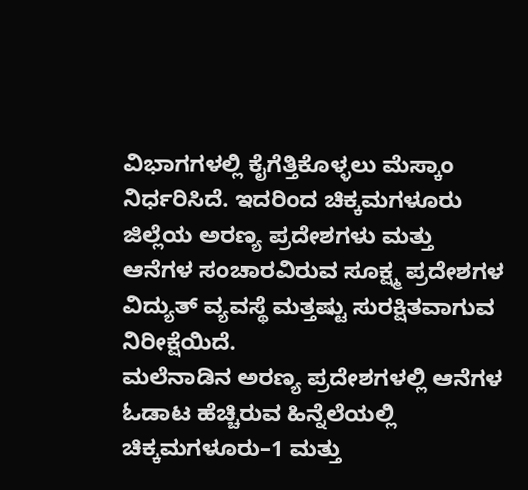ವಿಭಾಗಗಳಲ್ಲಿ ಕೈಗೆತ್ತಿಕೊಳ್ಳಲು ಮೆಸ್ಕಾಂ ನಿರ್ಧರಿಸಿದೆ. ಇದರಿಂದ ಚಿಕ್ಕಮಗಳೂರು ಜಿಲ್ಲೆಯ ಅರಣ್ಯ ಪ್ರದೇಶಗಳು ಮತ್ತು ಆನೆಗಳ ಸಂಚಾರವಿರುವ ಸೂಕ್ಷ್ಮ ಪ್ರದೇಶಗಳ ವಿದ್ಯುತ್ ವ್ಯವಸ್ಥೆ ಮತ್ತಷ್ಟು ಸುರಕ್ಷಿತವಾಗುವ ನಿರೀಕ್ಷೆಯಿದೆ.
ಮಲೆನಾಡಿನ ಅರಣ್ಯ ಪ್ರದೇಶಗಳಲ್ಲಿ ಆನೆಗಳ ಓಡಾಟ ಹೆಚ್ಚಿರುವ ಹಿನ್ನೆಲೆಯಲ್ಲಿ ಚಿಕ್ಕಮಗಳೂರು–1 ಮತ್ತು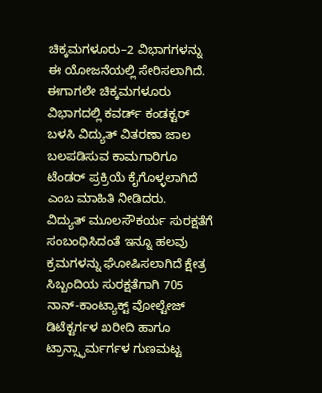ಚಿಕ್ಕಮಗಳೂರು–2 ವಿಭಾಗಗಳನ್ನು ಈ ಯೋಜನೆಯಲ್ಲಿ ಸೇರಿಸಲಾಗಿದೆ. ಈಗಾಗಲೇ ಚಿಕ್ಕಮಗಳೂರು ವಿಭಾಗದಲ್ಲಿ ಕವರ್ಡ್ ಕಂಡಕ್ಟರ್ ಬಳಸಿ ವಿದ್ಯುತ್ ವಿತರಣಾ ಜಾಲ ಬಲಪಡಿಸುವ ಕಾಮಗಾರಿಗೂ ಟೆಂಡರ್ ಪ್ರಕ್ರಿಯೆ ಕೈಗೊಳ್ಳಲಾಗಿದೆ ಎಂಬ ಮಾಹಿತಿ ನೀಡಿದರು.
ವಿದ್ಯುತ್ ಮೂಲಸೌಕರ್ಯ ಸುರಕ್ಷತೆಗೆ ಸಂಬಂಧಿಸಿದಂತೆ ಇನ್ನೂ ಹಲವು ಕ್ರಮಗಳನ್ನು ಘೋಷಿಸಲಾಗಿದೆ ಕ್ಷೇತ್ರ ಸಿಬ್ಬಂದಿಯ ಸುರಕ್ಷತೆಗಾಗಿ 705 ನಾನ್-ಕಾಂಟ್ಯಾಕ್ಟ್ ವೋಲ್ಟೇಜ್ ಡಿಟೆಕ್ಟರ್ಗಳ ಖರೀದಿ ಹಾಗೂ ಟ್ರಾನ್ಸ್ಫಾರ್ಮರ್ಗಳ ಗುಣಮಟ್ಟ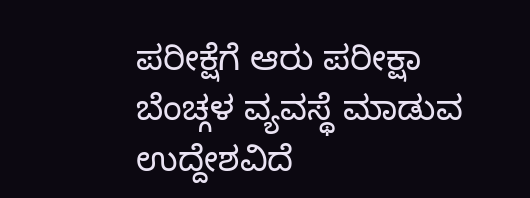ಪರೀಕ್ಷೆಗೆ ಆರು ಪರೀಕ್ಷಾ ಬೆಂಚ್ಗಳ ವ್ಯವಸ್ಥೆ ಮಾಡುವ ಉದ್ದೇಶವಿದೆ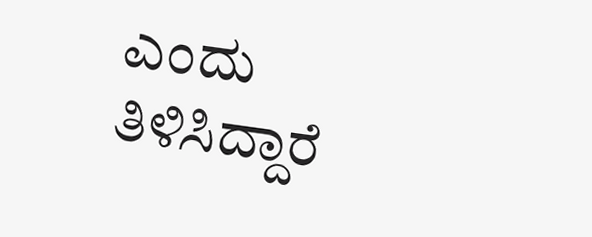ಎಂದು ತಿಳಿಸಿದ್ದಾರೆ